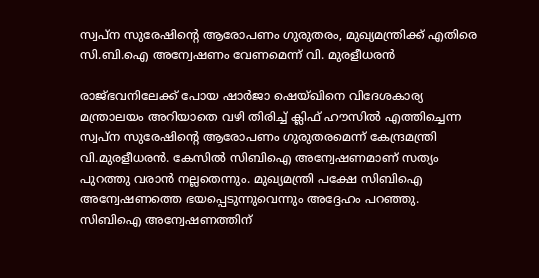സ്വപ്ന സുരേഷിന്റെ ആരോപണം ഗുരുതരം, മുഖ്യമന്ത്രിക്ക് എതിരെ സി.ബി.ഐ അന്വേഷണം വേണമെന്ന് വി. മുരളീധരൻ

രാജ്ഭവനിലേക്ക് പോയ ഷാര്‍ജാ ഷെയ്ഖിനെ വിദേശകാര്യ മന്ത്രാലയം അറിയാതെ വഴി തിരിച്ച് ക്ലിഫ് ഹൗസില്‍ എത്തിച്ചെന്ന സ്വപ്ന സുരേഷിന്റെ ആരോപണം ഗുരുതരമെന്ന് കേന്ദ്രമന്ത്രി വി.മുരളീധരന്‍. കേസില്‍ സിബിഐ അന്വേഷണമാണ് സത്യം പുറത്തു വരാന്‍ നല്ലതെന്നും. മുഖ്യമന്ത്രി പക്ഷേ സിബിഐ അന്വേഷണത്തെ ഭയപ്പെടുന്നുവെന്നും അദ്ദേഹം പറഞ്ഞു. സിബിഐ അന്വേഷണത്തിന്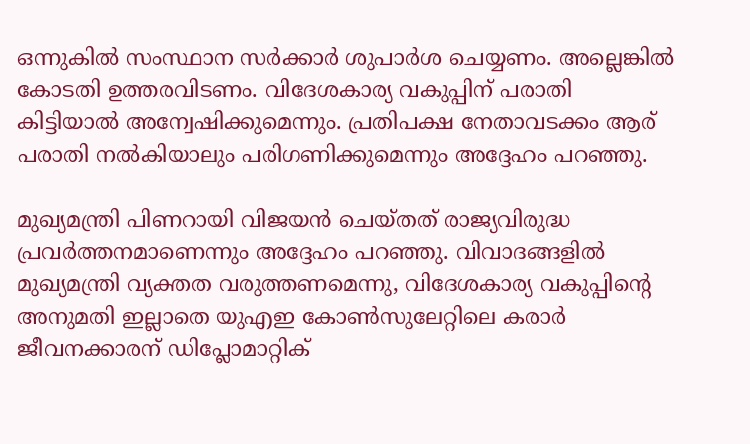ഒന്നുകില്‍ സംസ്ഥാന സര്‍ക്കാര്‍ ശുപാര്‍ശ ചെയ്യണം. അല്ലെങ്കില്‍ കോടതി ഉത്തരവിടണം. വിദേശകാര്യ വകുപ്പിന് പരാതി കിട്ടിയാല്‍ അന്വേഷിക്കുമെന്നും. പ്രതിപക്ഷ നേതാവടക്കം ആര് പരാതി നല്‍കിയാലും പരിഗണിക്കുമെന്നും അദ്ദേഹം പറഞ്ഞു.

മുഖ്യമന്ത്രി പിണറായി വി‍ജയൻ ചെയ്തത് രാജ്യവിരുദ്ധ പ്രവർത്തനമാണെന്നും അദ്ദേഹം പറഞ്ഞു. വിവാദങ്ങളില്‍ മുഖ്യമന്ത്രി വ്യക്തത വരുത്തണമെന്നു, വിദേശകാര്യ വകുപ്പിന്റെ അനുമതി ഇല്ലാതെ യുഎഇ കോണ്‍സുലേറ്റിലെ കരാര്‍ ജീവനക്കാരന് ഡിപ്ലോമാറ്റിക്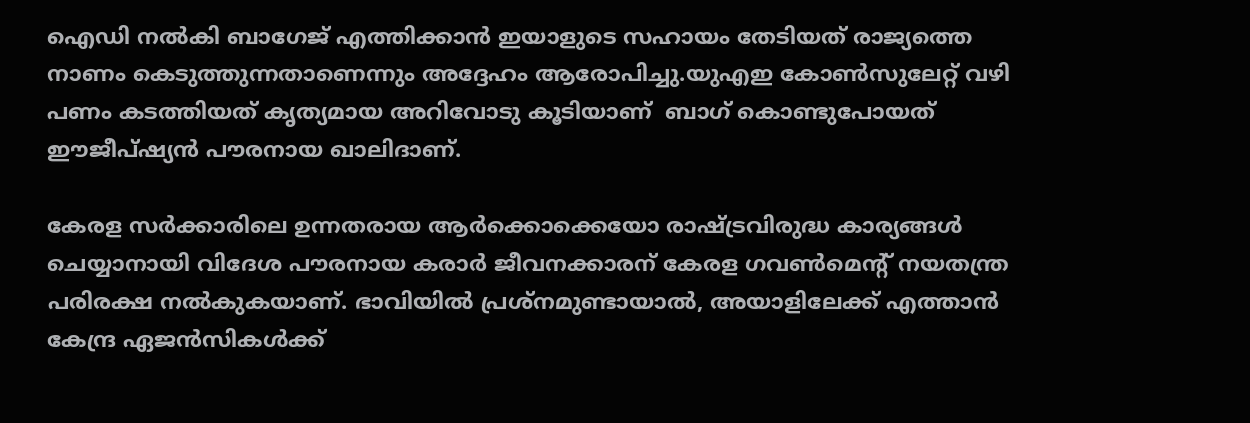ഐഡി നല്‍കി ബാഗേജ് എത്തിക്കാന്‍ ഇയാളുടെ സഹായം തേടിയത് രാജ്യത്തെ നാണം കെടുത്തുന്നതാണെന്നും അദ്ദേഹം ആരോപിച്ചു.യുഎഇ കോണ്‍സുലേറ്റ് വഴി പണം കടത്തിയത് കൃത്യമായ അറിവോടു കൂടിയാണ്  ബാഗ് കൊണ്ടുപോയത് ഈജീപ്ഷ്യന്‍ പൗരനായ ഖാലിദാണ്.

കേരള സര്‍ക്കാരിലെ ഉന്നതരായ ആര്‍ക്കൊക്കെയോ രാഷ്ട്രവിരുദ്ധ കാര്യങ്ങള്‍ ചെയ്യാനായി വിദേശ പൗരനായ കരാര്‍ ജീവനക്കാരന് കേരള ഗവണ്‍മെന്റ് നയതന്ത്ര പരിരക്ഷ നല്‍കുകയാണ്. ഭാവിയില്‍ പ്രശ്‌നമുണ്ടായാല്‍, അയാളിലേക്ക് എത്താന്‍ കേന്ദ്ര ഏജന്‍സികള്‍ക്ക്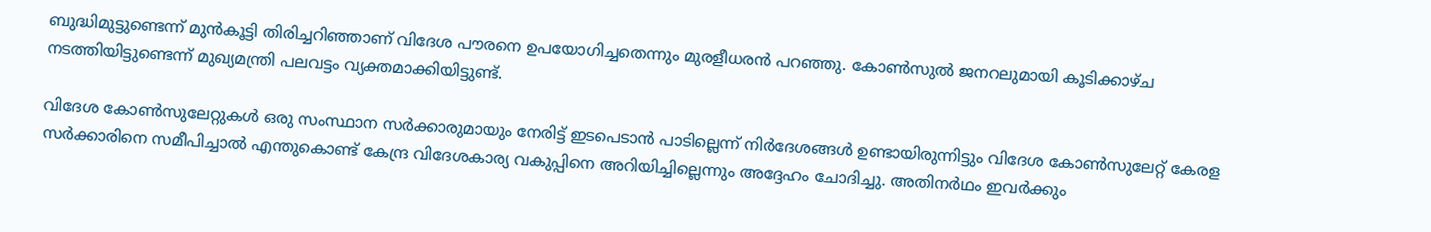ബുദ്ധിമുട്ടുണ്ടെന്ന് മുന്‍കൂട്ടി തിരിച്ചറിഞ്ഞാണ് വിദേശ പൗരനെ ഉപയോഗിച്ചതെന്നും മുരളീധരൻ പറഞ്ഞു. കോണ്‍സുല്‍ ജനറലുമായി കൂടിക്കാഴ്ച നടത്തിയിട്ടുണ്ടെന്ന് മുഖ്യമന്ത്രി പലവട്ടം വ്യക്തമാക്കിയിട്ടുണ്ട്.

വിദേശ കോണ്‍സുലേറ്റുകള്‍ ഒരു സംസ്ഥാന സര്‍ക്കാരുമായും നേരിട്ട് ഇടപെടാന്‍ പാടില്ലെന്ന് നിര്‍ദേശങ്ങൾ ഉണ്ടായിരുന്നിട്ടും വിദേശ കോണ്‍സുലേറ്റ് കേരള സര്‍ക്കാരിനെ സമീപിച്ചാല്‍ എന്തുകൊണ്ട് കേന്ദ്ര വിദേശകാര്യ വകുപ്പിനെ അറിയിച്ചില്ലെന്നും അദ്ദേഹം ചോദിച്ചു. അതിനര്‍ഥം ഇവര്‍ക്കും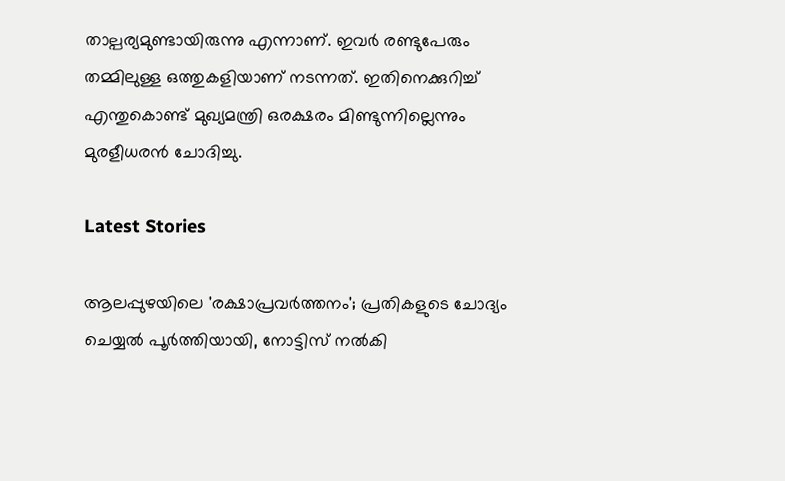താല്പര്യമുണ്ടായിരുന്നു എന്നാണ്. ഇവര്‍ രണ്ടുപേരും തമ്മിലുള്ള ഒത്തുകളിയാണ് നടന്നത്. ഇതിനെക്കുറിച്ച് എന്തുകൊണ്ട് മുഖ്യമന്ത്രി ഒരക്ഷരം മിണ്ടുന്നില്ലെന്നും മുരളീധരന്‍ ചോദിച്ചു.

Latest Stories

ആലപ്പുഴയിലെ 'രക്ഷാപ്രവർത്തനം'; പ്രതികളുടെ ചോദ്യം ചെയ്യൽ പൂർത്തിയായി, നോട്ടിസ് നൽകി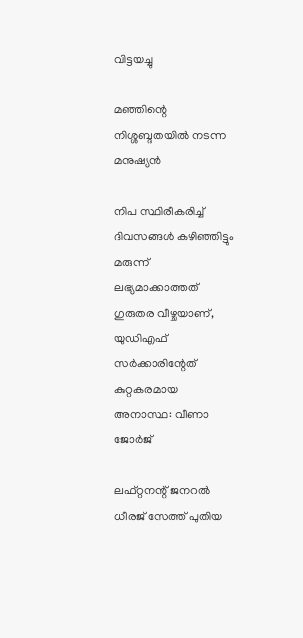വിട്ടയച്ചു

മഞ്ഞിന്റെ നിശ്ശബ്ദതയിൽ നടന്ന മനുഷ്യൻ

നിപ സ്ഥിരീകരിച്ച് ദിവസങ്ങൾ കഴിഞ്ഞിട്ടും മരുന്ന് ലഭ്യമാക്കാത്തത് ഗുരുതര വീഴ്ചയാണ്, യുഡിഎഫ് സർക്കാരിന്റേത് കുറ്റകരമായ അനാസ്ഥ: വീണാ ജോർജ്

ലഫ്റ്റനന്റ് ജനറൽ ധീരജ് സേത്ത് പുതിയ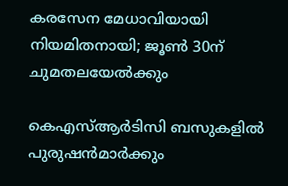കരസേന മേധാവിയായി നിയമിതനായി; ജൂൺ 30ന് ചുമതലയേൽക്കും

കെഎസ്ആർടിസി ബസുകളിൽ പുരുഷൻമാർക്കും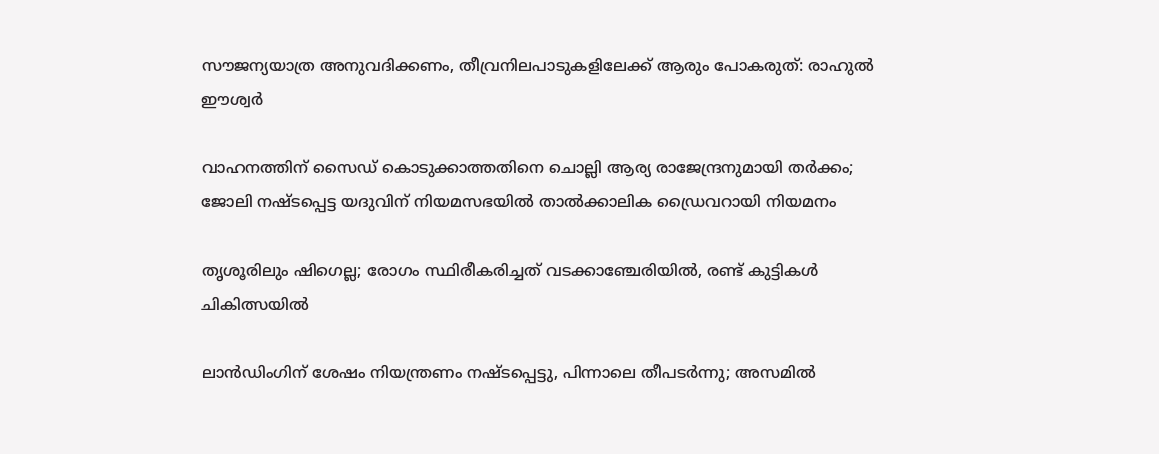സൗജന്യയാത്ര അനുവദിക്കണം, തീവ്രനിലപാടുകളിലേക്ക് ആരും പോകരുത്: രാഹുൽ ഈശ്വർ

വാഹനത്തിന് സൈഡ് കൊടുക്കാത്തതിനെ ചൊല്ലി ആര്യ രാജേന്ദ്രനുമായി തർക്കം; ജോലി നഷ്ടപ്പെട്ട യദുവിന് നിയമസഭയിൽ താൽക്കാലിക ഡ്രൈവറായി നിയമനം

തൃശൂരിലും ഷിഗെല്ല; രോഗം സ്ഥിരീകരിച്ചത് വടക്കാഞ്ചേരിയിൽ, രണ്ട് കുട്ടികൾ ചികിത്സയിൽ

ലാൻഡിംഗിന് ശേഷം നിയന്ത്രണം നഷ്ടപ്പെട്ടു, പിന്നാലെ തീപടർന്നു; അസമിൽ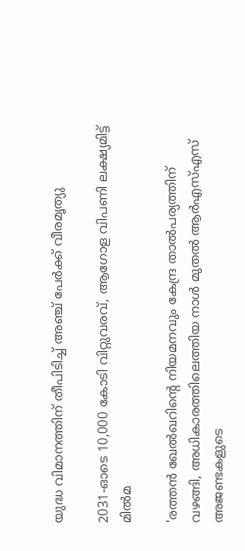യുദ്ധ വിമാനത്തിന് തീപിടിച്ച് അഞ്ച് പേർക്ക് വീരമൃത്യു

2031-ഓടെ 10,000 കോടി വിറ്റുവരവ്, ആഗോള വിപണി ലക്ഷ്യമിട്ട് മിൽമ

'രത്തൻ ഖേൽഖറിന്റെ നിയമനവും കേന്ദ്ര താൽപര്യത്തിന് വഴങ്ങി, അധികാരത്തിലെത്തിയ നാൾ മുതൽ ആർഎസ്എസ് അജണ്ടകളുടെ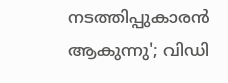നടത്തിപ്പുകാരൻ ആകുന്നു'; വിഡി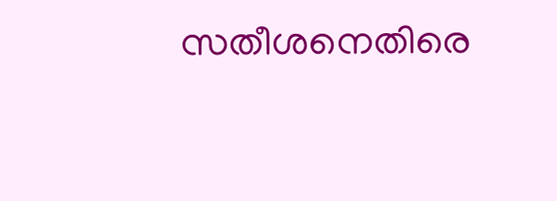സതീശനെതിരെ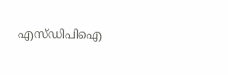എസ്ഡിപിഐ